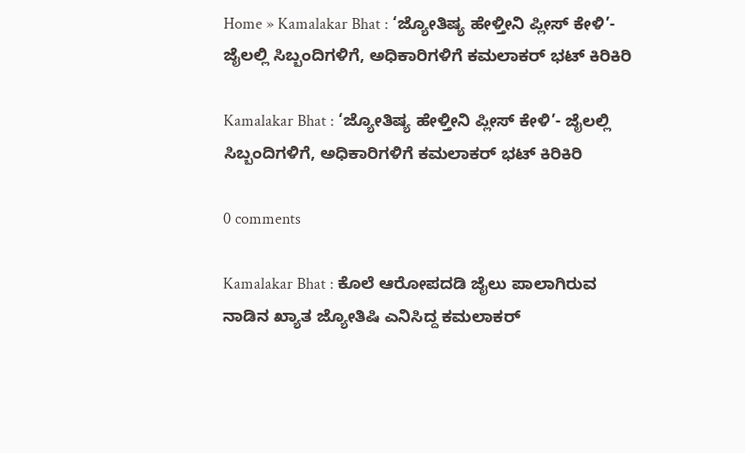Home » Kamalakar Bhat : ‘ಜ್ಯೋತಿಷ್ಯ ಹೇಳ್ತೀನಿ ಪ್ಲೀಸ್ ಕೇಳಿ’- ಜೈಲಲ್ಲಿ ಸಿಬ್ಬಂದಿಗಳಿಗೆ, ಅಧಿಕಾರಿಗಳಿಗೆ ಕಮಲಾಕರ್ ಭಟ್ ಕಿರಿಕಿರಿ

Kamalakar Bhat : ‘ಜ್ಯೋತಿಷ್ಯ ಹೇಳ್ತೀನಿ ಪ್ಲೀಸ್ ಕೇಳಿ’- ಜೈಲಲ್ಲಿ ಸಿಬ್ಬಂದಿಗಳಿಗೆ, ಅಧಿಕಾರಿಗಳಿಗೆ ಕಮಲಾಕರ್ ಭಟ್ ಕಿರಿಕಿರಿ

0 comments

Kamalakar Bhat : ಕೊಲೆ ಆರೋಪದಡಿ ಜೈಲು ಪಾಲಾಗಿರುವ ನಾಡಿನ ಖ್ಯಾತ ಜ್ಯೋತಿಷಿ ಎನಿಸಿದ್ದ ಕಮಲಾಕರ್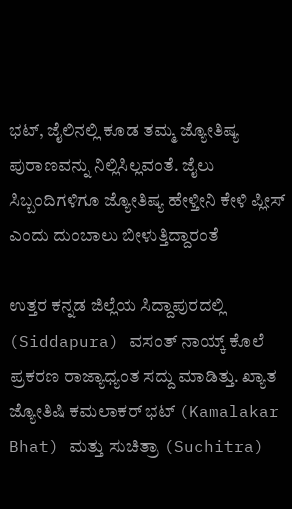ಭಟ್, ಜೈಲಿನಲ್ಲಿ ಕೂಡ ತಮ್ಮ ಜ್ಯೋತಿಷ್ಯ ಪುರಾಣವನ್ನು ನಿಲ್ಲಿಸಿಲ್ಲವಂತೆ. ಜೈಲು ಸಿಬ್ಬಂದಿಗಳಿಗೂ ಜ್ಯೋತಿಷ್ಯ ಹೇಳ್ತೀನಿ ಕೇಳಿ ಪ್ಲೀಸ್ ಎಂದು ದುಂಬಾಲು ಬೀಳುತ್ತಿದ್ದಾರಂತೆ

ಉತ್ತರ ಕನ್ನಡ ಜಿಲ್ಲೆಯ ಸಿದ್ದಾಪುರದಲ್ಲಿ (Siddapura) ವಸಂತ್ ನಾಯ್ಕ್ ಕೊಲೆ ಪ್ರಕರಣ ರಾಜ್ಯಾಧ್ಯಂತ ಸದ್ದು ಮಾಡಿತ್ತು. ಖ್ಯಾತ ಜ್ಯೋತಿಷಿ ಕಮಲಾಕರ್ ಭಟ್ (Kamalakar Bhat) ಮತ್ತು ಸುಚಿತ್ರಾ (Suchitra)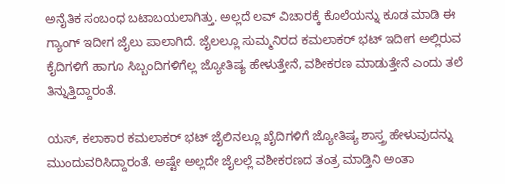ಅನೈತಿಕ ಸಂಬಂಧ ಬಟಾಬಯಲಾಗಿತ್ತು. ಅಲ್ಲದೆ ಲವ್ ವಿಚಾರಕ್ಕೆ ಕೊಲೆಯನ್ನು ಕೂಡ ಮಾಡಿ ಈ ಗ್ಯಾಂಗ್ ಇದೀಗ ಜೈಲು ಪಾಲಾಗಿದೆ. ಜೈಲಲ್ಲೂ ಸುಮ್ಮನಿರದ ಕಮಲಾಕರ್ ಭಟ್ ಇದೀಗ ಅಲ್ಲಿರುವ ಕೈದಿಗಳಿಗೆ ಹಾಗೂ ಸಿಬ್ಬಂದಿಗಳಿಗೆಲ್ಲ ಜ್ಯೋತಿಷ್ಯ ಹೇಳುತ್ತೇನೆ, ವಶೀಕರಣ ಮಾಡುತ್ತೇನೆ ಎಂದು ತಲೆ ತಿನ್ನುತ್ತಿದ್ದಾರಂತೆ.

ಯಸ್, ಕಲಾಕಾರ ಕಮಲಾಕರ್ ಭಟ್ ಜೈಲಿನಲ್ಲೂ ಖೈದಿಗಳಿಗೆ ಜ್ಯೋತಿಷ್ಯ ಶಾಸ್ತ್ರ ಹೇಳುವುದನ್ನು ಮುಂದುವರಿಸಿದ್ದಾರಂತೆ. ಅಷ್ಟೇ ಅಲ್ಲದೇ ಜೈಲಲ್ಲೆ ವಶೀಕರಣದ ತಂತ್ರ ಮಾಡ್ತಿನಿ ಅಂತಾ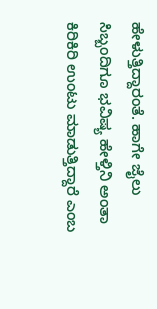ಹೇಳುತ್ತಿದ್ದಾರಂತೆ. ಹಾಗೇ ಜೈಲು ಸಿಬ್ಬಂದಿಗೂ ಭವಿಷ್ಯ ಹೇಳ್ತಿನಿ ಅಂತಾ ಕಿರಿಕಿರಿ ಉಂಟು ಮಾಡುತ್ತಿದ್ದಾರೆ ಎಂಬ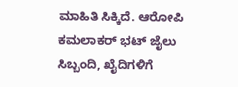ಮಾಹಿತಿ ಸಿಕ್ಕಿದೆ. ಆರೋಪಿ ಕಮಲಾಕರ್ ಭಟ್ ಜೈಲು ಸಿಬ್ಬಂದಿ, ಖೈದಿಗಳಿಗೆ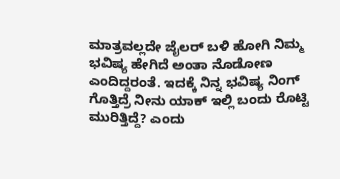ಮಾತ್ರವಲ್ಲದೇ ಜೈಲರ್ ಬಳಿ ಹೋಗಿ ನಿಮ್ಮ ಭವಿಷ್ಯ ಹೇಗಿದೆ ಅಂತಾ ನೊಡೋಣ ಎಂದಿದ್ದರಂತೆ. ಇದಕ್ಕೆ ನಿನ್ನ ಭವಿಷ್ಯ ನಿಂಗ್ ಗೊತ್ತಿದ್ರೆ ನೀನು ಯಾಕ್ ಇಲ್ಲಿ ಬಂದು ರೊಟ್ಟಿ ಮುರಿತ್ತಿದ್ದೆ? ಎಂದು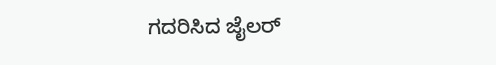ಗದರಿಸಿದ ಜೈಲರ್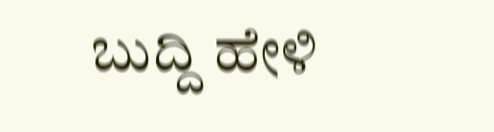ಬುದ್ದಿ ಹೇಳಿ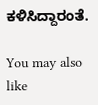ಕಳಿಸಿದ್ದಾರಂತೆ.

You may also like